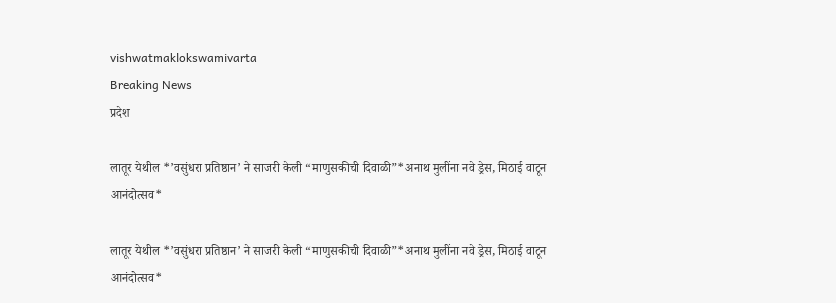vishwatmaklokswamivarta
Breaking News
प्रदेश

लातूर येथील *’वसुंधरा प्रतिष्ठान’ ने साजरी केली “माणुसकीची दिवाळी”*अनाथ मुलींना नवे ड्रेस, मिठाई वाटून आनंदोत्सव*

लातूर येथील *’वसुंधरा प्रतिष्ठान’ ने साजरी केली “माणुसकीची दिवाळी”*अनाथ मुलींना नवे ड्रेस, मिठाई वाटून आनंदोत्सव*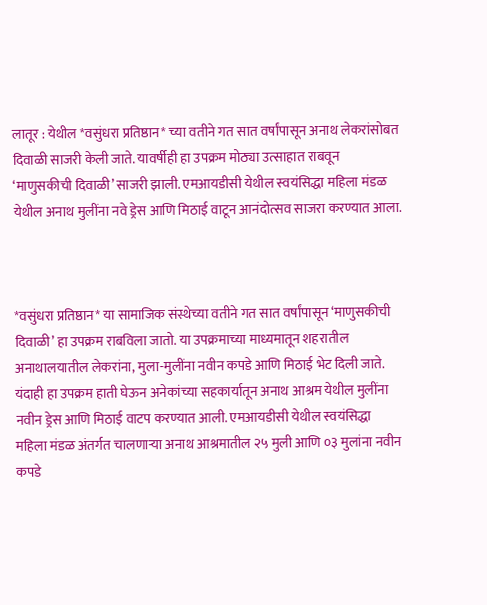लातूर : येथील *वसुंधरा प्रतिष्ठान* च्या वतीने गत सात वर्षांपासून अनाथ लेकरांसोबत दिवाळी साजरी केली जाते. यावर्षीही हा उपक्रम मोठ्या उत्साहात राबवून ‘माणुसकीची दिवाळी’ साजरी झाली. एमआयडीसी येथील स्वयंसिद्धा महिला मंडळ येथील अनाथ मुलींना नवे ड्रेस आणि मिठाई वाटून आनंदोत्सव साजरा करण्यात आला.



*वसुंधरा प्रतिष्ठान* या सामाजिक संस्थेच्या वतीने गत सात वर्षांपासून ‘माणुसकीची दिवाळी’ हा उपक्रम राबविला जातो. या उपक्रमाच्या माध्यमातून शहरातील अनाथालयातील लेकरांना, मुला-मुलींना नवीन कपडे आणि मिठाई भेट दिली जाते. यंदाही हा उपक्रम हाती घेऊन अनेकांच्या सहकार्यातून अनाथ आश्रम येथील मुलींना नवीन ड्रेस आणि मिठाई वाटप करण्यात आली. एमआयडीसी येथील स्वयंसिद्धा महिला मंडळ अंतर्गत चालणाऱ्या अनाथ आश्रमातील २५ मुली आणि ०३ मुलांना नवीन कपडे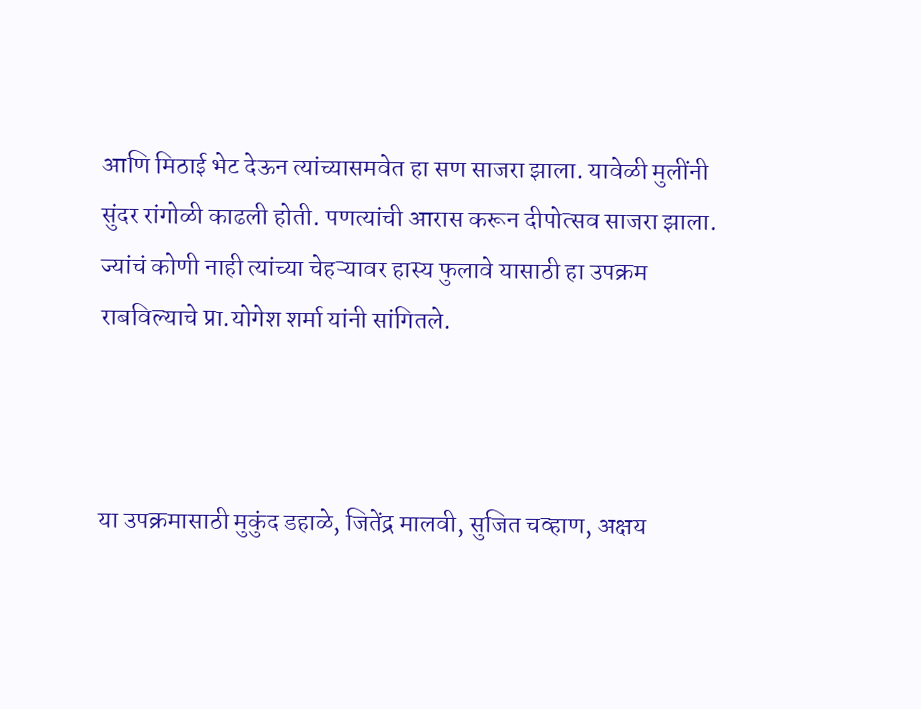आणि मिठाई भेट देऊन त्यांच्यासमवेत हा सण साजरा झाला. यावेळी मुलींनी सुंदर रांगोळी काढली होती. पणत्यांची आरास करून दीपोत्सव साजरा झाला. ज्यांचं कोणी नाही त्यांच्या चेहऱ्यावर हास्य फुलावे यासाठी हा उपक्रम राबविल्याचे प्रा.योगेश शर्मा यांनी सांगितले.



या उपक्रमासाठी मुकुंद डहाळे, जितेंद्र मालवी, सुजित चव्हाण, अक्षय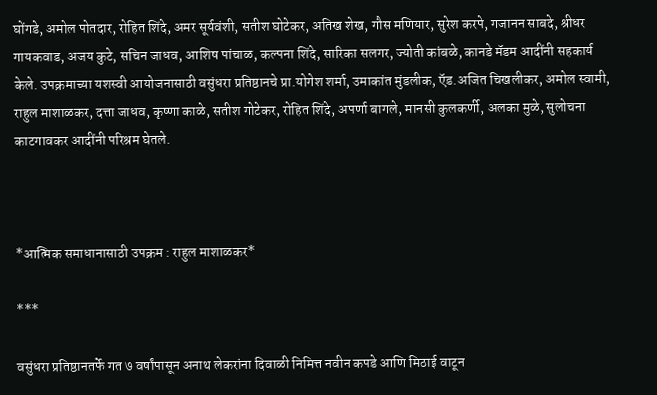घोंगडे, अमोल पोतदार, रोहित शिंदे, अमर सूर्यवंशी, सतीश घोटेकर, अतिख शेख, गौस मणियार, सुरेश करपे, गजानन साबदे, श्रीधर गायकवाड, अजय कुटे, सचिन जाधव, आशिष पांचाळ, कल्पना शिंदे, सारिका सलगर, ज्योती कांबळे, कानडे मॅडम आदींनी सहकार्य केले. उपक्रमाच्या यशस्वी आयोजनासाठी वसुंधरा प्रतिष्ठानचे प्रा.योगेश शर्मा, उमाकांत मुंडलीक, ऍड.अजित चिखलीकर, अमोल स्वामी, राहुल माशाळकर, दत्ता जाधव, कृष्णा काळे, सतीश गोटेकर, रोहित शिंदे, अपर्णा बागले, मानसी कुलकर्णी, अलका मुळे, सुलोचना काटगावकर आदींनी परिश्रम घेतले.



*आत्मिक समाधानासाठी उपक्रम : राहुल माशाळकर*

***

वसुंधरा प्रतिष्ठानतर्फे गत ७ वर्षांपासून अनाथ लेकरांना दिवाळी निमित्त नवीन कपडे आणि मिठाई वाटून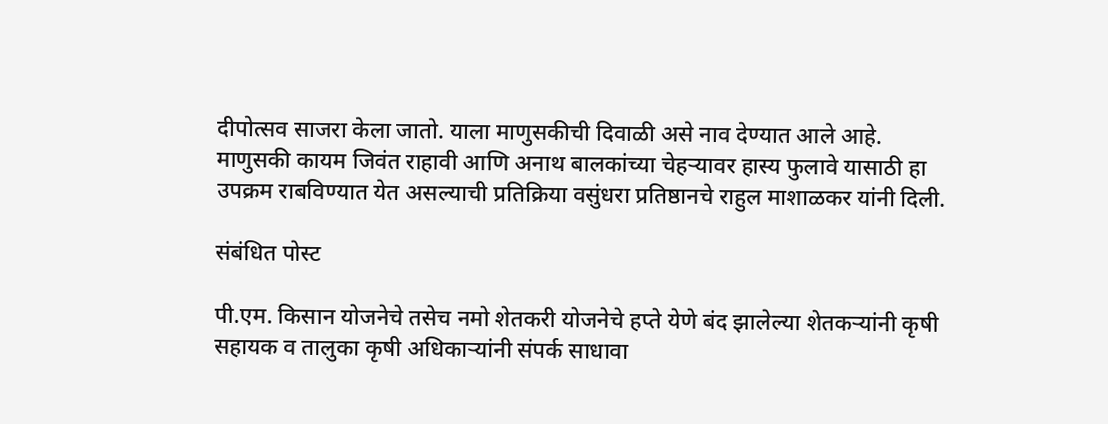दीपोत्सव साजरा केला जातो. याला माणुसकीची दिवाळी असे नाव देण्यात आले आहे. माणुसकी कायम जिवंत राहावी आणि अनाथ बालकांच्या चेहऱ्यावर हास्य फुलावे यासाठी हा उपक्रम राबविण्यात येत असल्याची प्रतिक्रिया वसुंधरा प्रतिष्ठानचे राहुल माशाळकर यांनी दिली.

संबंधित पोस्ट

पी.एम. किसान योजनेचे तसेच नमो शेतकरी योजनेचे हप्ते येणे बंद झालेल्या शेतकऱ्यांनी कृषी सहायक व तालुका कृषी अधिकाऱ्यांनी संपर्क साधावा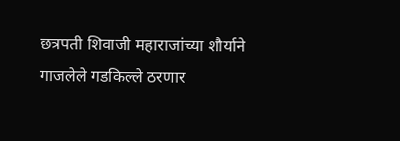छत्रपती शिवाजी महाराजांच्या शौर्याने गाजलेले गडकिल्ले ठरणार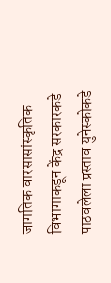जागतिक वारसासांस्कृतिक विभागाकडून केंद्र सरकारकडे पाठवलेला प्रस्ताव युनेस्कोकडे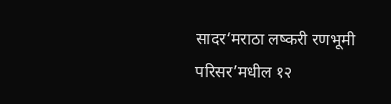सादर‘मराठा लष्करी रणभूमी परिसर’मधील १२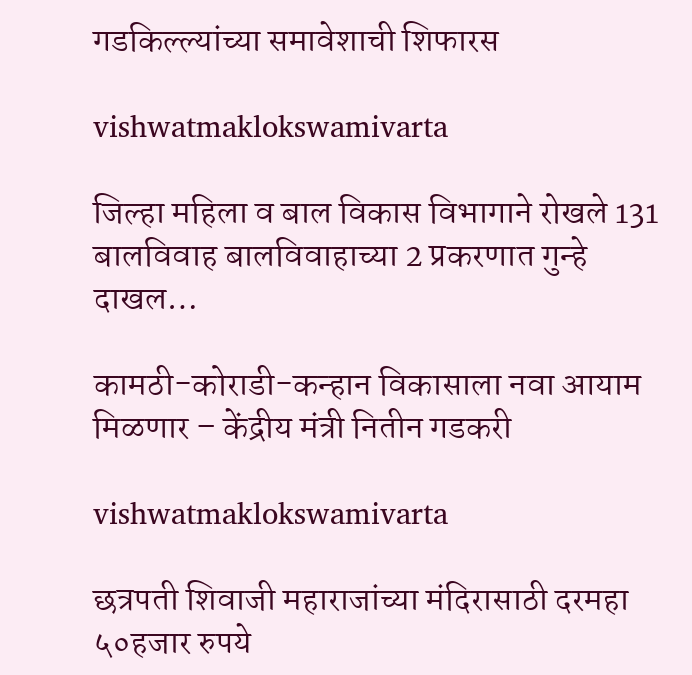गडकिल्ल्यांच्या समावेशाची शिफारस

vishwatmaklokswamivarta

जिल्हा महिला व बाल विकास विभागाने रोखले 131 बालविवाह बालविवाहाच्या 2 प्रकरणात गुन्हे दाखल…

कामठी-कोराडी-कन्हान विकासाला नवा आयाम मिळणार – केंद्रीय मंत्री नितीन गडकरी

vishwatmaklokswamivarta

छत्रपती शिवाजी महाराजांच्या मंदिरासाठी दरमहा ५०हजार रुपये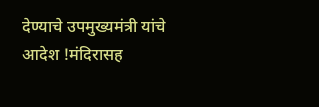देण्याचे उपमुख्यमंत्री यांचे आदेश !मंदिरासह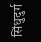सिंधुदुर्ग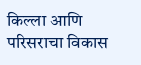किल्ला आणि परिसराचा विकास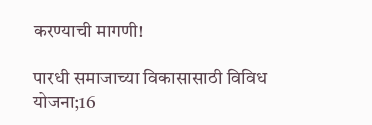करण्याची मागणी!

पारधी समाजाच्या विकासासाठी विविध योजना;16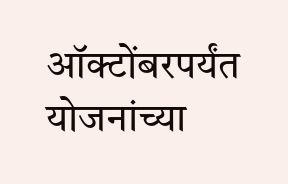ऑक्टोंबरपर्यंत योजनांच्या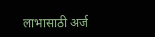लाभासाठी अर्ज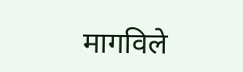मागविले